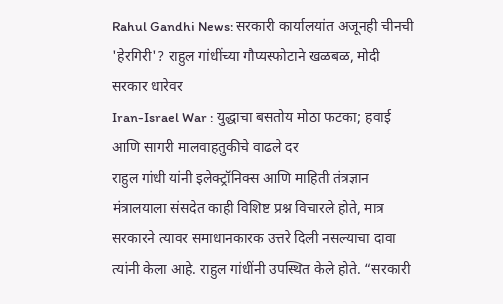Rahul Gandhi News: सरकारी कार्यालयांत अजूनही चीनची 'हेरगिरी'? राहुल गांधींच्या गौप्यस्फोटाने खळबळ, मोदी सरकार धारेवर
Iran-Israel War : युद्धाचा बसतोय मोठा फटका; हवाई आणि सागरी मालवाहतुकीचे वाढले दर
राहुल गांधी यांनी इलेक्ट्रॉनिक्स आणि माहिती तंत्रज्ञान मंत्रालयाला संसदेत काही विशिष्ट प्रश्न विचारले होते, मात्र सरकारने त्यावर समाधानकारक उत्तरे दिली नसल्याचा दावा त्यांनी केला आहे. राहुल गांधींनी उपस्थित केले होते. “सरकारी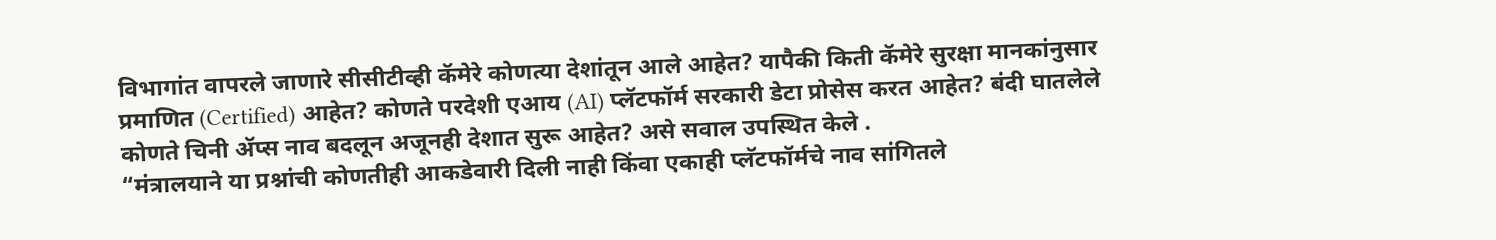विभागांत वापरले जाणारे सीसीटीव्ही कॅमेरे कोणत्या देशांतून आले आहेत? यापैकी किती कॅमेरे सुरक्षा मानकांनुसार प्रमाणित (Certified) आहेत? कोणते परदेशी एआय (AI) प्लॅटफॉर्म सरकारी डेटा प्रोसेस करत आहेत? बंदी घातलेले कोणते चिनी ॲप्स नाव बदलून अजूनही देशात सुरू आहेत? असे सवाल उपस्थित केले .
“मंत्रालयाने या प्रश्नांची कोणतीही आकडेवारी दिली नाही किंवा एकाही प्लॅटफॉर्मचे नाव सांगितले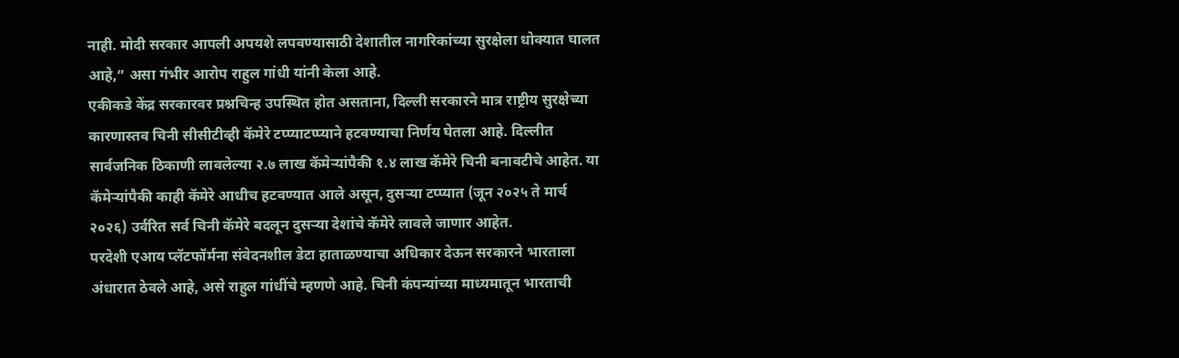नाही. मोदी सरकार आपली अपयशे लपवण्यासाठी देशातील नागरिकांच्या सुरक्षेला धोक्यात घालत आहे,” असा गंभीर आरोप राहुल गांधी यांनी केला आहे.
एकीकडे केंद्र सरकारवर प्रश्नचिन्ह उपस्थित होत असताना, दिल्ली सरकारने मात्र राष्ट्रीय सुरक्षेच्या कारणास्तव चिनी सीसीटीव्ही कॅमेरे टप्प्याटप्प्याने हटवण्याचा निर्णय घेतला आहे. दिल्लीत सार्वजनिक ठिकाणी लावलेल्या २.७ लाख कॅमेऱ्यांपैकी १.४ लाख कॅमेरे चिनी बनावटीचे आहेत. या कॅमेऱ्यांपैकी काही कॅमेरे आधीच हटवण्यात आले असून, दुसऱ्या टप्प्यात (जून २०२५ ते मार्च २०२६) उर्वरित सर्व चिनी कॅमेरे बदलून दुसऱ्या देशांचे कॅमेरे लावले जाणार आहेत.
परदेशी एआय प्लॅटफॉर्मना संवेदनशील डेटा हाताळण्याचा अधिकार देऊन सरकारने भारताला अंधारात ठेवले आहे, असे राहुल गांधींचे म्हणणे आहे. चिनी कंपन्यांच्या माध्यमातून भारताची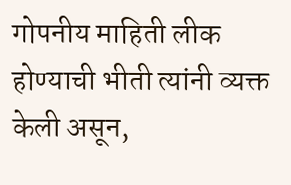गोपनीय माहिती लीक होण्याची भीती त्यांनी व्यक्त केली असून,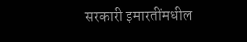सरकारी इमारतींमधील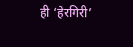ही ‘हेरगिरी’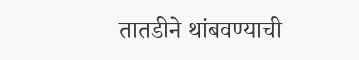तातडीने थांबवण्याची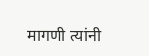मागणी त्यांनी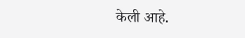केली आहे.